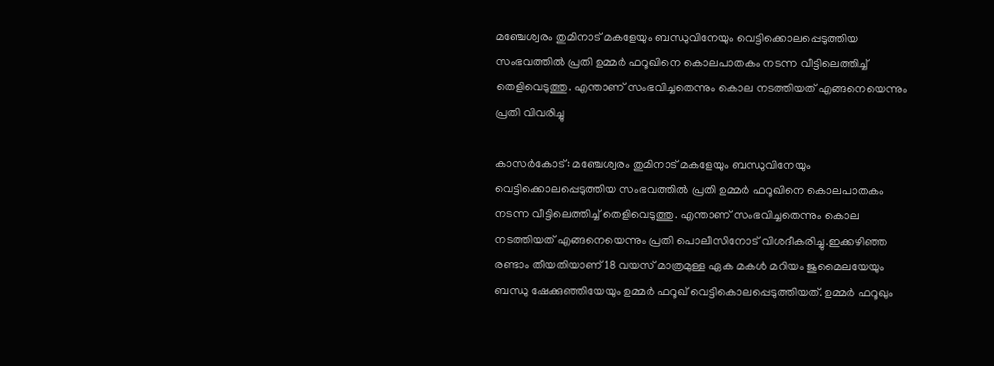മഞ്ചേശ്വരം തുമിനാട് മകളേയും ബന്ധുവിനേയും വെട്ടിക്കൊലപ്പെടുത്തിയ സംഭവത്തിൽ പ്രതി ഉമ്മർ ഫറൂഖിനെ കൊലപാതകം നടന്ന വീട്ടിലെത്തിച്ച് തെളിവെടുത്തു. എന്താണ് സംഭവിച്ചതെന്നും കൊല നടത്തിയത് എങ്ങനെയെന്നും പ്രതി വിവരിച്ചു

കാസര്‍കോട്: മഞ്ചേശ്വരം തുമിനാട് മകളേയും ബന്ധുവിനേയും വെട്ടിക്കൊലപ്പെടുത്തിയ സംഭവത്തിൽ പ്രതി ഉമ്മർ ഫറൂഖിനെ കൊലപാതകം നടന്ന വീട്ടിലെത്തിച്ച് തെളിവെടുത്തു. എന്താണ് സംഭവിച്ചതെന്നും കൊല നടത്തിയത് എങ്ങനെയെന്നും പ്രതി പൊലീസിനോട് വിശദീകരിച്ചു.ഇക്കഴിഞ്ഞ രണ്ടാം തീയതിയാണ് 18 വയസ് മാത്രമുള്ള ഏക മകൾ മറിയം ജുമൈലയേയും ബന്ധു ഷേക്കുഞ്ഞിയേയും ഉമ്മർ ഫറൂഖ് വെട്ടികൊലപ്പെടുത്തിയത്. ഉമ്മർ ഫറൂഖും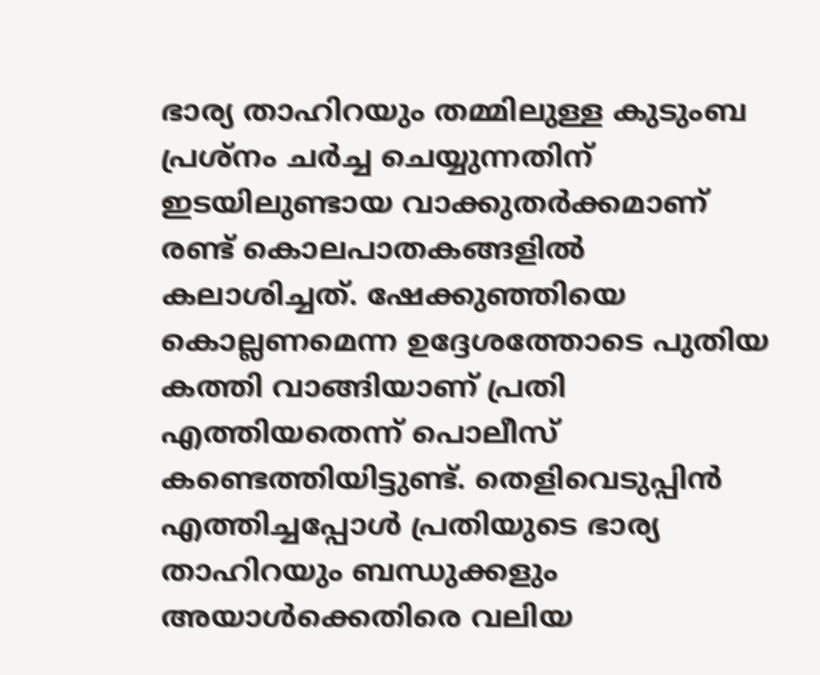ഭാര്യ താഹിറയും തമ്മിലുള്ള കുടുംബ പ്രശ്നം ചർച്ച ചെയ്യുന്നതിന് ഇടയിലുണ്ടായ വാക്കുതർക്കമാണ് രണ്ട് കൊലപാതകങ്ങളിൽ കലാശിച്ചത്. ഷേക്കുഞ്ഞിയെ കൊല്ലണമെന്ന ഉദ്ദേശത്തോടെ പുതിയ കത്തി വാങ്ങിയാണ് പ്രതി എത്തിയതെന്ന് പൊലീസ് കണ്ടെത്തിയിട്ടുണ്ട്. തെളിവെടുപ്പിൻ എത്തിച്ചപ്പോൾ പ്രതിയുടെ ഭാര്യ താഹിറയും ബന്ധുക്കളും അയാൾക്കെതിരെ വലിയ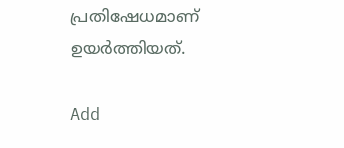പ്രതിഷേധമാണ് ഉയർത്തിയത്.

Add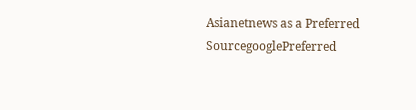Asianetnews as a Preferred SourcegooglePreferred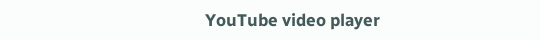YouTube video player